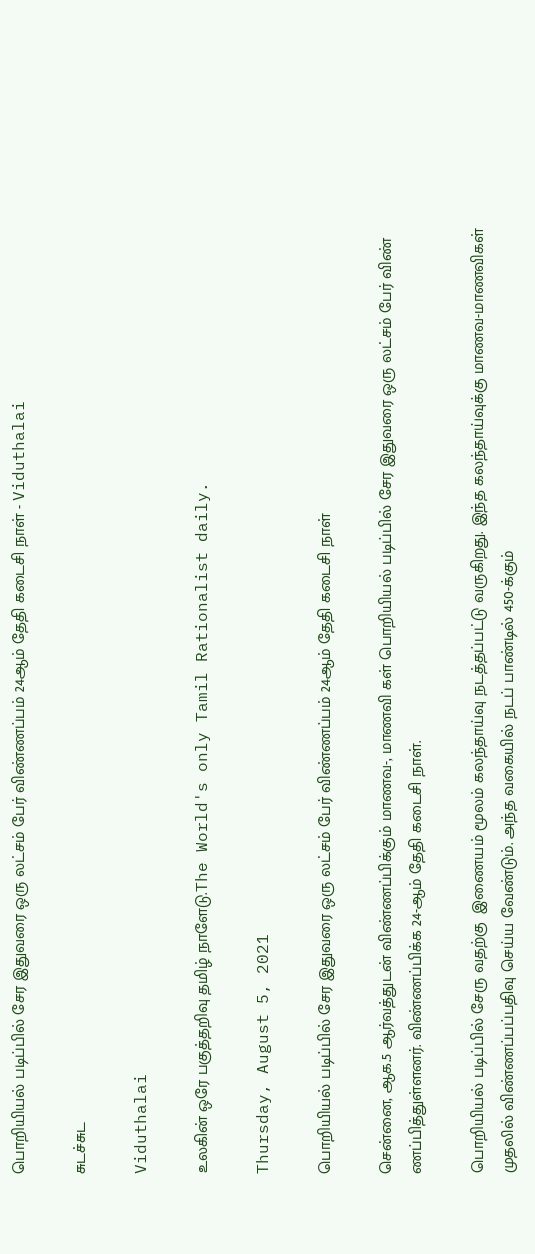பொறியியல் படிப்பில் சேர இதுவரை ஒரு லட்சம் பேர் விண்ணப்பம் 24ஆம் தேதி கடைசி நாள் - Viduthalai

சுடச்சுட

Viduthalai

உலகின் ஒரே பகுத்தறிவு தமிழ் நாளேடு.The World's only Tamil Rationalist daily.

Thursday, August 5, 2021

பொறியியல் படிப்பில் சேர இதுவரை ஒரு லட்சம் பேர் விண்ணப்பம் 24ஆம் தேதி கடைசி நாள்

சென்னை, ஆக.5 ஆர்வத்துடன் விண்ணப்பிக்கும் மாணவ-, மாணவி கள் பொறியியல் படிப்பில் சேர இதுவரை ஒரு லட்சம் பேர் விண் ணப்பித்துள்ளனர். விண்ணப்பிக்க 24-ஆம் தேதி கடைசி நாள்.

பொறியியல் படிப்பில் சேரு வதற்கு  இணையம் மூலம் கலந்தாய்வு நடத்தப்பட்டு வருகிறது. இந்த கலந்தாய்வுக்கு மாணவ-மாணவிகள் முதலில் விண்ணப்பப்பதிவு செய்ய வேண்டும். அந்த வகையில் நடப் பாண்டில் 450-க்கும்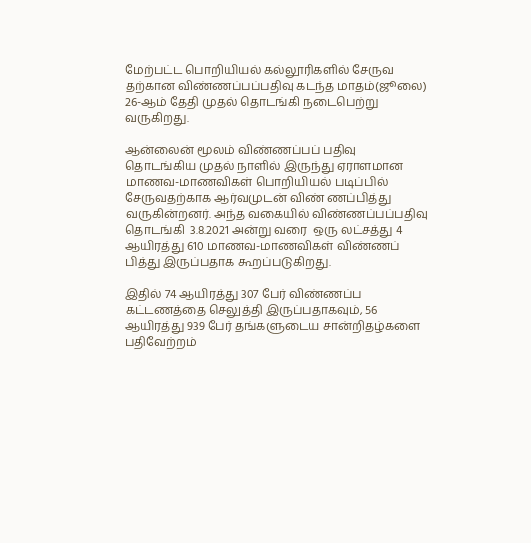மேற்பட்ட பொறியியல் கல்லூரிகளில் சேருவ தற்கான விண்ணப்பப்பதிவு கடந்த மாதம்(ஜூலை) 26-ஆம் தேதி முதல் தொடங்கி நடைபெற்று வருகிறது.

ஆன்லைன் மூலம் விண்ணப்பப் பதிவு தொடங்கிய முதல் நாளில் இருந்து ஏராளமான மாணவ-மாணவிகள் பொறியியல் படிப்பில் சேருவதற்காக ஆர்வமுடன் விண் ணப்பித்து வருகின்றனர். அந்த வகையில் விண்ணப்பப்பதிவு தொடங்கி  3.8.2021 அன்று வரை  ஒரு லட்சத்து 4 ஆயிரத்து 610 மாணவ-மாணவிகள் விண்ணப் பித்து இருப்பதாக கூறப்படுகிறது.

இதில் 74 ஆயிரத்து 307 பேர் விண்ணப்ப கட்டணத்தை செலுத்தி இருப்பதாகவும், 56 ஆயிரத்து 939 பேர் தங்களுடைய சான்றிதழ்களை பதிவேற்றம்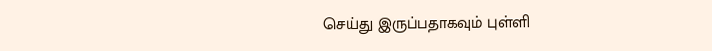செய்து இருப்பதாகவும் புள்ளி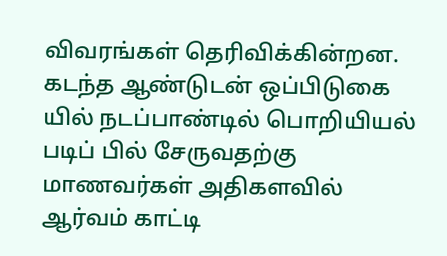விவரங்கள் தெரிவிக்கின்றன. கடந்த ஆண்டுடன் ஒப்பிடுகை யில் நடப்பாண்டில் பொறியியல் படிப் பில் சேருவதற்கு மாணவர்கள் அதிகளவில் ஆர்வம் காட்டி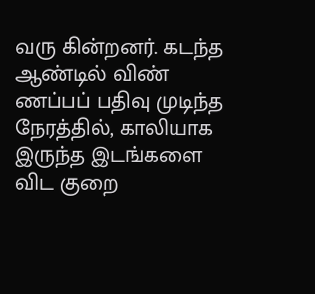வரு கின்றனர். கடந்த ஆண்டில் விண் ணப்பப் பதிவு முடிந்த நேரத்தில், காலியாக இருந்த இடங்களை விட குறை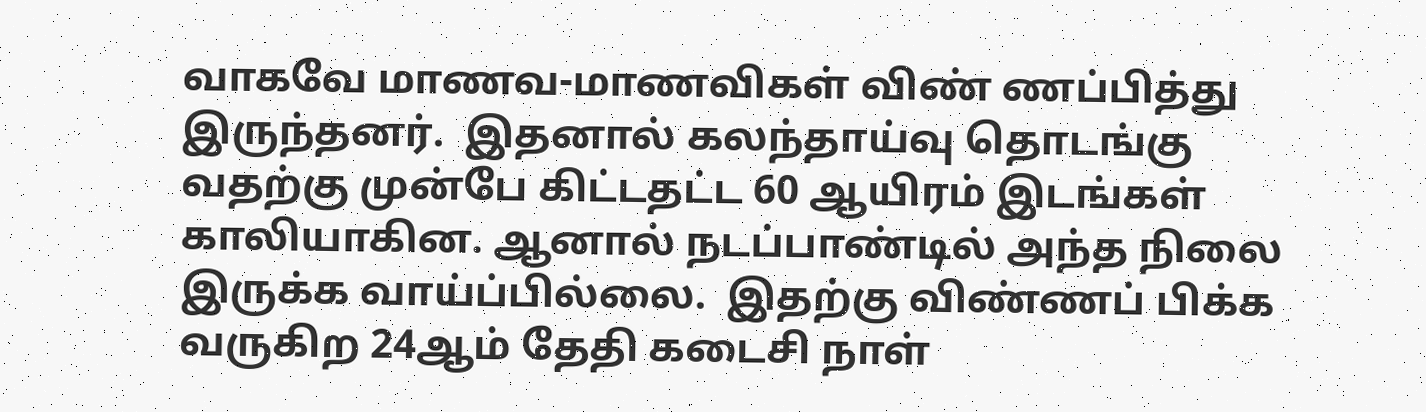வாகவே மாணவ-மாணவிகள் விண் ணப்பித்து இருந்தனர்.  இதனால் கலந்தாய்வு தொடங்கு வதற்கு முன்பே கிட்டதட்ட 60 ஆயிரம் இடங்கள் காலியாகின. ஆனால் நடப்பாண்டில் அந்த நிலை இருக்க வாய்ப்பில்லை.  இதற்கு விண்ணப் பிக்க வருகிற 24ஆம் தேதி கடைசி நாள்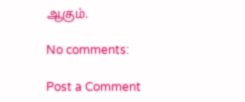ஆகும்.

No comments:

Post a Comment